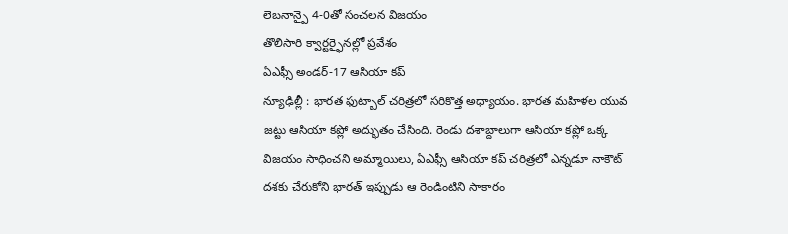లెబనాన్పై 4-0తో సంచలన విజయం
తొలిసారి క్వార్టర్ఫైనల్లో ప్రవేశం
ఏఎఫ్సీ అండర్-17 ఆసియా కప్
న్యూఢిల్లీ : భారత ఫుట్బాల్ చరిత్రలో సరికొత్త అధ్యాయం. భారత మహిళల యువ జట్టు ఆసియా కప్లో అద్భుతం చేసింది. రెండు దశాబ్దాలుగా ఆసియా కప్లో ఒక్క విజయం సాధించని అమ్మాయిలు, ఏఎఫ్సీ ఆసియా కప్ చరిత్రలో ఎన్నడూ నాకౌట్ దశకు చేరుకోని భారత్ ఇప్పుడు ఆ రెండింటిని సాకారం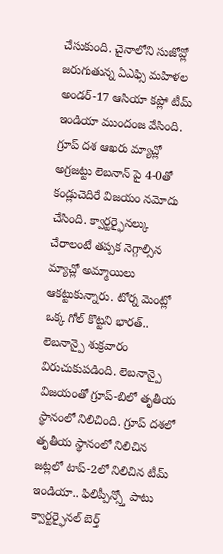చేసుకుంది. చైనాలోని సుజోవ్లో జరుగుతున్న ఏఎఫ్సి మహిళల అండర్-17 ఆసియా కప్లో టీమ్ ఇండియా ముందంజ వేసింది. గ్రూప్ దశ ఆఖరు మ్యాచ్లో అగ్రజట్టు లెబనాన్ పై 4-0తో కండ్లుచెదిరే విజయం నమోదు చేసింది. క్వార్టర్ఫైనల్కు చేరాలంటే తప్పక నెగ్గాల్సిన మ్యాచ్లో అమ్మాయిలు ఆకట్టుకున్నారు. టోర్న మెంట్లో ఒక్క గోల్ కొట్టని భారత్.. లెబనాన్పై శుక్రవారం విరుచుకుపడింది. లెబనాన్పై విజయంతో గ్రూప్-బిలో తృతీయ స్థానంలో నిలిచింది. గ్రూప్ దశలో తృతీయ స్థానంలో నిలిచిన జట్లలో టాప్-2లో నిలిచిన టీమ్ ఇండియా.. ఫిలిప్పీన్స్తో పాటు క్వార్టర్ఫైనల్ బెర్త్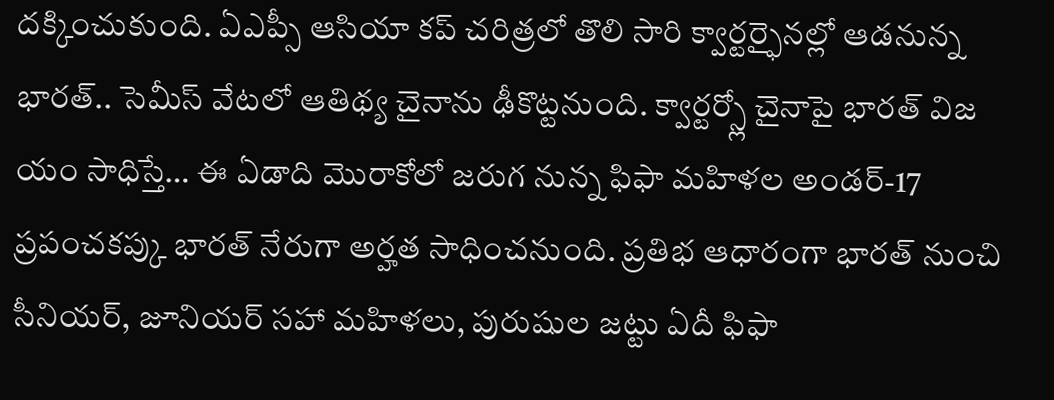దక్కించుకుంది. ఏఎప్సీ ఆసియా కప్ చరిత్రలో తొలి సారి క్వార్టర్ఫైనల్లో ఆడనున్న భారత్.. సెమీస్ వేటలో ఆతిథ్య చైనాను ఢీకొట్టనుంది. క్వార్టర్స్లో చైనాపై భారత్ విజ యం సాధిస్తే… ఈ ఏడాది మొరాకోలో జరుగ నున్న ఫిఫా మహిళల అండర్-17 ప్రపంచకప్కు భారత్ నేరుగా అర్హత సాధించనుంది. ప్రతిభ ఆధారంగా భారత్ నుంచి సీనియర్, జూనియర్ సహా మహిళలు, పురుషుల జట్టు ఏదీ ఫిఫా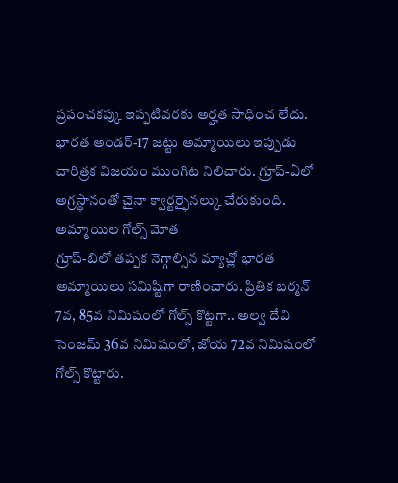ప్రపంచకప్కు ఇప్పటివరకు అర్హత సాధించ లేదు. భారత అండర్-17 జట్టు అమ్మాయిలు ఇప్పుడు చారిత్రక విజయం ముంగిట నిలిచారు. గ్రూప్-ఏలో అగ్రస్థానంతో చైనా క్వార్టర్ఫైనల్కు చేరుకుంది.
అమ్మాయిల గోల్స్ మోత
గ్రూప్-బిలో తప్పక నెగ్గాల్సిన మ్యాచ్లో భారత అమ్మాయిలు సమిష్టిగా రాణించారు. ప్రితిక బర్మన్ 7వ, 85వ నిమిషంలో గోల్స్ కొట్టగా.. అల్వ దేవి సెంజమ్ 36వ నిమిషంలో, జోయ 72వ నిమిషంలో గోల్స్ కొట్టారు.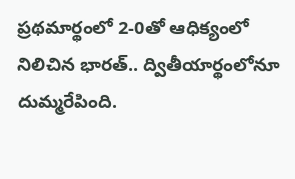ప్రథమార్థంలో 2-0తో ఆధిక్యంలో నిలిచిన భారత్.. ద్వితీయార్థంలోనూ దుమ్మరేపింది.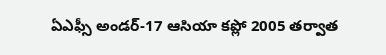ఏఎఫ్సీ అండర్-17 ఆసియా కప్లో 2005 తర్వాత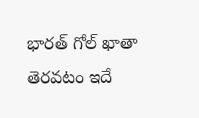భారత్ గోల్ ఖాతా తెరవటం ఇదే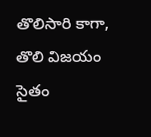తొలిసారి కాగా, తొలి విజయం సైతం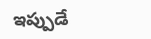ఇప్పుడే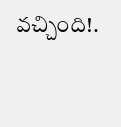వచ్చింది!.